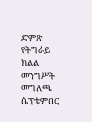ድምጽ የትግራይ ክልል መንግሥት መግለጫ ሴፕቴምበር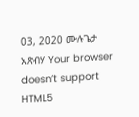03, 2020 ሙሉጌታ አጽብሃ Your browser doesn’t support HTML5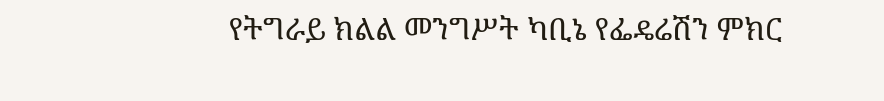የትግራይ ክልል መንግሥት ካቢኔ የፌዴሬሽን ምክር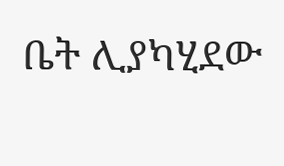ቤት ሊያካሂደው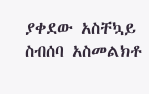ያቀደው አስቸኳይ ስብሰባ አስመልክቶ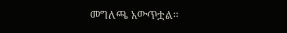መግለጫ አውጥቷል።